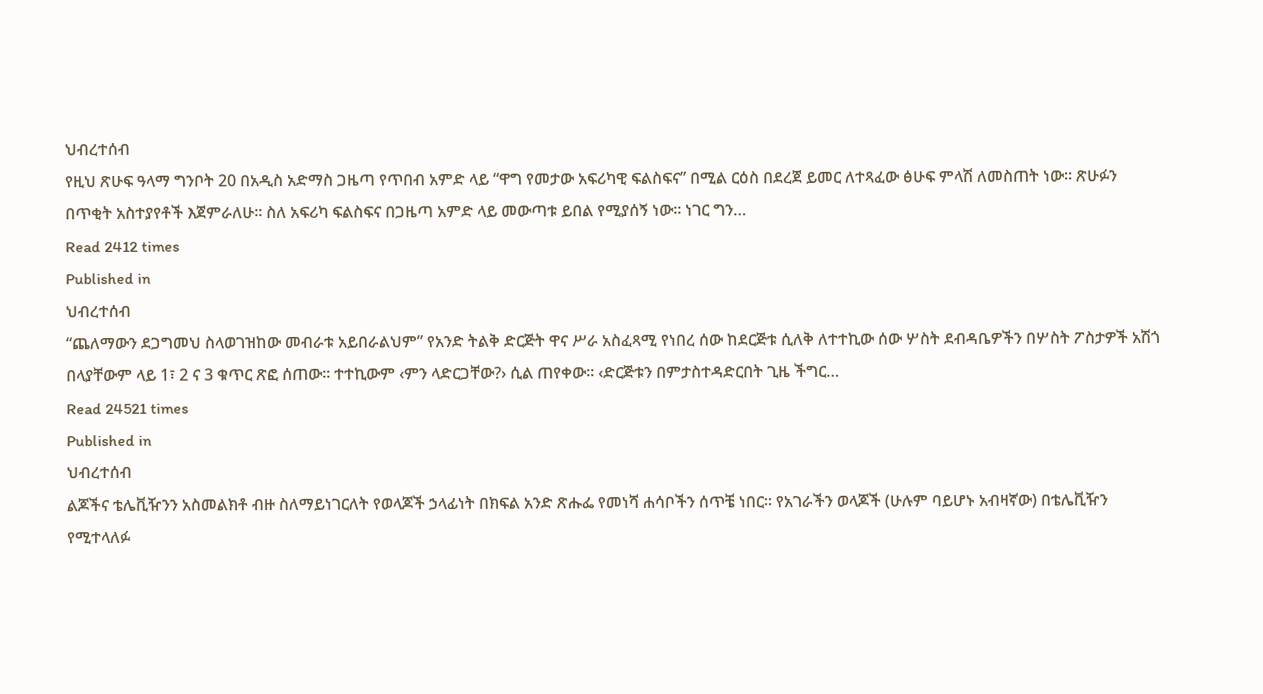ህብረተሰብ
የዚህ ጽሁፍ ዓላማ ግንቦት 20 በአዲስ አድማስ ጋዜጣ የጥበብ አምድ ላይ “ዋግ የመታው አፍሪካዊ ፍልስፍና” በሚል ርዕስ በደረጀ ይመር ለተጻፈው ፅሁፍ ምላሽ ለመስጠት ነው፡፡ ጽሁፉን በጥቂት አስተያየቶች እጀምራለሁ፡፡ ስለ አፍሪካ ፍልስፍና በጋዜጣ አምድ ላይ መውጣቱ ይበል የሚያሰኝ ነው። ነገር ግን…
Read 2412 times
Published in
ህብረተሰብ
“ጨለማውን ደጋግመህ ስላወገዝከው መብራቱ አይበራልህም” የአንድ ትልቅ ድርጅት ዋና ሥራ አስፈጻሚ የነበረ ሰው ከደርጅቱ ሲለቅ ለተተኪው ሰው ሦስት ደብዳቤዎችን በሦስት ፖስታዎች አሽጎ በላያቸውም ላይ 1፣ 2 ና 3 ቁጥር ጽፎ ሰጠው፡፡ ተተኪውም ‹ምን ላድርጋቸው?› ሲል ጠየቀው፡፡ ‹ድርጅቱን በምታስተዳድርበት ጊዜ ችግር…
Read 24521 times
Published in
ህብረተሰብ
ልጆችና ቴሌቪዥንን አስመልክቶ ብዙ ስለማይነገርለት የወላጆች ኃላፊነት በክፍል አንድ ጽሑፌ የመነሻ ሐሳቦችን ሰጥቼ ነበር፡፡ የአገራችን ወላጆች (ሁሉም ባይሆኑ አብዛኛው) በቴሌቪዥን የሚተላለፉ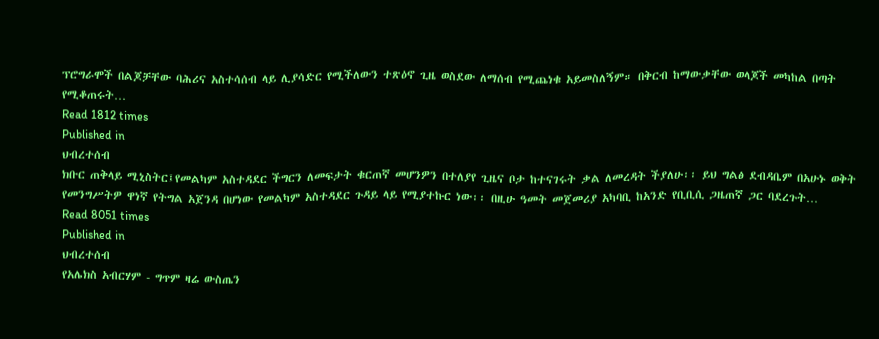ፕሮግራሞች በልጆቻቸው ባሕሪና አስተሳሰብ ላይ ሊያሳድር የሚችለውን ተጽዕኖ ጊዜ ወስደው ለማሰብ የሚጨነቁ አይመስለኝም። በቅርብ ከማውቃቸው ወላጆች መካከል በጣት የሚቆጠሩት…
Read 1812 times
Published in
ህብረተሰብ
ክቡር ጠቅላይ ሚኒስትር፤የመልካም አስተዳደር ችግርን ለመፍታት ቁርጠኛ መሆንዎን በተለያየ ጊዜና ቦታ ከተናገሩት ቃል ለመረዳት ችያለሁ፡፡ ይህ ግልፅ ደብዳቤም በአሁኑ ወቅት የመንግሥትዎ ዋነኛ የትግል አጀንዳ በሆነው የመልካም አስተዳደር ጉዳይ ላይ የሚያተኩር ነው፡፡ በዚሁ ዓመት መጀመሪያ አካባቢ ከአንድ የቢቢሲ ጋዜጠኛ ጋር ባደረጉት…
Read 8051 times
Published in
ህብረተሰብ
የአሌክስ አብርሃም - ግጥም ዛሬ ውስጤን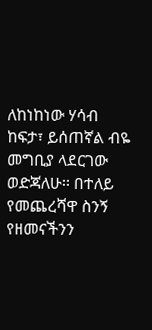ለከነከነው ሃሳብ ከፍታ፣ ይሰጠኛል ብዬ መግቢያ ላደርገው ወድጃለሁ፡፡ በተለይ የመጨረሻዋ ስንኝ የዘመናችንን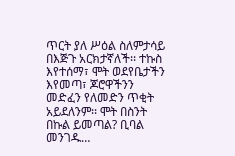ጥርት ያለ ሥዕል ስለምታሳይ በእጅጉ አርክታኛለች፡፡ ተኩስ እየተሰማ፣ ሞት ወደየቤታችን እየመጣ፣ ጆሮዋችንን መድፈን የለመድን ጥቂት አይደለንም፡፡ ሞት በስንት በኩል ይመጣል? ቢባል መንገዱ…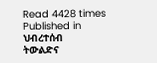Read 4428 times
Published in
ህብረተሰብ
ትውልድና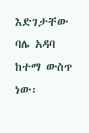እድገታቸው ባሌ አዳባ ከተማ ውስጥ ነው፡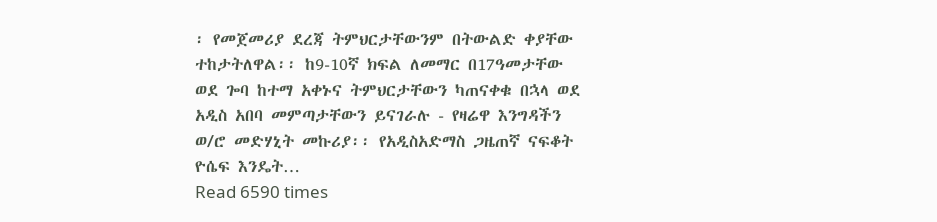፡ የመጀመሪያ ደረጃ ትምህርታቸውንም በትውልድ ቀያቸው ተከታትለዋል፡፡ ከ9-10ኛ ክፍል ለመማር በ17ዓመታቸው ወደ ጐባ ከተማ አቀኑና ትምህርታቸውን ካጠናቀቁ በኋላ ወደ አዲስ አበባ መምጣታቸውን ይናገራሉ - የዛሬዋ እንግዳችን ወ/ሮ መድሃኒት መኩሪያ፡፡ የአዲስአድማስ ጋዜጠኛ ናፍቆት ዮሴፍ እንዴት…
Read 6590 times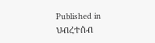Published in
ህብረተሰብ